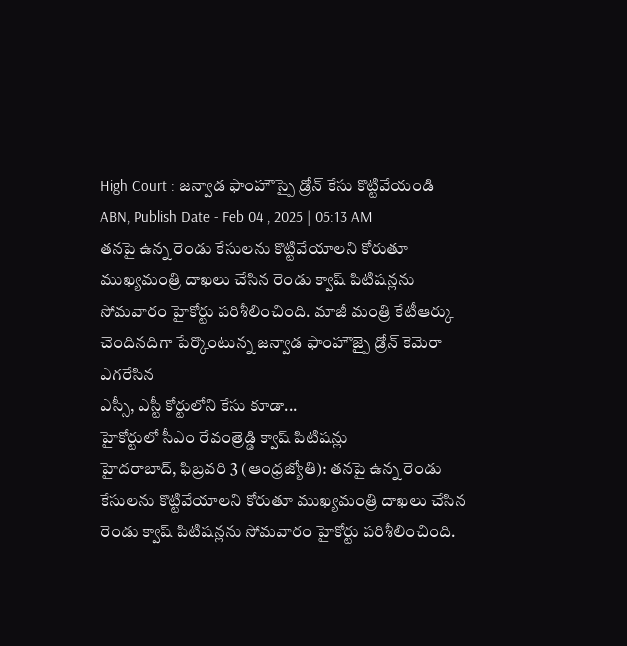High Court : జన్వాడ ఫాంహౌస్పై డ్రోన్ కేసు కొట్టివేయండి
ABN, Publish Date - Feb 04 , 2025 | 05:13 AM
తనపై ఉన్న రెండు కేసులను కొట్టివేయాలని కోరుతూ ముఖ్యమంత్రి దాఖలు చేసిన రెండు క్వాష్ పిటిషన్లను సోమవారం హైకోర్టు పరిశీలించింది. మాజీ మంత్రి కేటీఆర్కు చెందినదిగా పేర్కొంటున్న జన్వాడ ఫాంహౌజ్పై డ్రోన్ కెమెరా ఎగరేసిన
ఎస్సీ, ఎస్టీ కోర్టులోని కేసు కూడా...
హైకోర్టులో సీఎం రేవంత్రెడ్డి క్వాష్ పిటిషన్లు
హైదరాబాద్, ఫిబ్రవరి 3 (ఆంధ్రజ్యోతి): తనపై ఉన్న రెండు కేసులను కొట్టివేయాలని కోరుతూ ముఖ్యమంత్రి దాఖలు చేసిన రెండు క్వాష్ పిటిషన్లను సోమవారం హైకోర్టు పరిశీలించింది.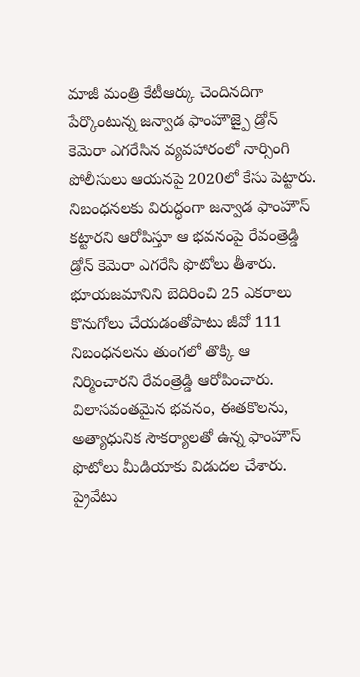మాజీ మంత్రి కేటీఆర్కు చెందినదిగా పేర్కొంటున్న జన్వాడ ఫాంహౌజ్పై డ్రోన్ కెమెరా ఎగరేసిన వ్యవహారంలో నార్సింగి పోలీసులు ఆయనపై 2020లో కేసు పెట్టారు. నిబంధనలకు విరుద్ధంగా జన్వాడ ఫాంహౌస్ కట్టారని ఆరోపిస్తూ ఆ భవనంపై రేవంత్రెడ్డి డ్రోన్ కెమెరా ఎగరేసి ఫొటోలు తీశారు. భూయజమానిని బెదిరించి 25 ఎకరాలు కొనుగోలు చేయడంతోపాటు జీవో 111 నిబంధనలను తుంగలో తొక్కి ఆ నిర్మించారని రేవంత్రెడ్డి ఆరోపించారు. విలాసవంతమైన భవనం, ఈతకొలను, అత్యాధునిక సౌకర్యాలతో ఉన్న ఫాంహౌస్ ఫొటోలు మీడియాకు విడుదల చేశారు. ప్రైవేటు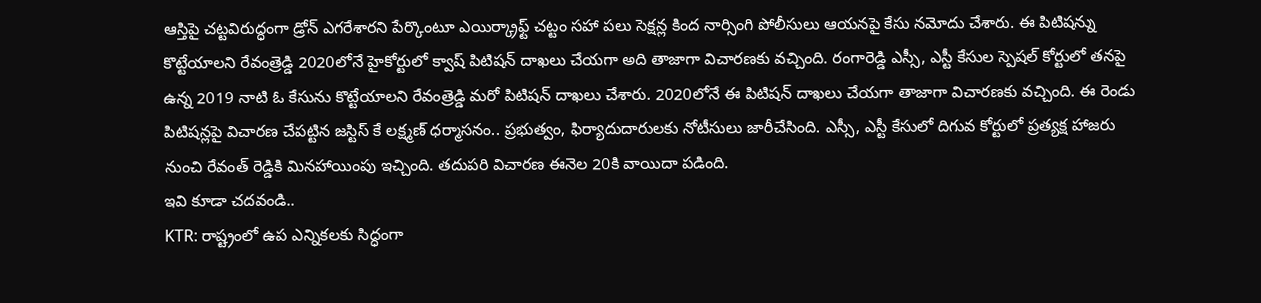ఆస్తిపై చట్టవిరుద్ధంగా డ్రోన్ ఎగరేశారని పేర్కొంటూ ఎయిర్క్రాఫ్ట్ చట్టం సహా పలు సెక్షన్ల కింద నార్సింగి పోలీసులు ఆయనపై కేసు నమోదు చేశారు. ఈ పిటిషన్ను కొట్టేయాలని రేవంత్రెడ్డి 2020లోనే హైకోర్టులో క్వాష్ పిటిషన్ దాఖలు చేయగా అది తాజాగా విచారణకు వచ్చింది. రంగారెడ్డి ఎస్సీ, ఎస్టీ కేసుల స్పెషల్ కోర్టులో తనపై ఉన్న 2019 నాటి ఓ కేసును కొట్టేయాలని రేవంత్రెడ్డి మరో పిటిషన్ దాఖలు చేశారు. 2020లోనే ఈ పిటిషన్ దాఖలు చేయగా తాజాగా విచారణకు వచ్చింది. ఈ రెండు పిటిషన్లపై విచారణ చేపట్టిన జస్టిస్ కే లక్ష్మణ్ ధర్మాసనం.. ప్రభుత్వం, ఫిర్యాదుదారులకు నోటీసులు జారీచేసింది. ఎస్సీ, ఎస్టీ కేసులో దిగువ కోర్టులో ప్రత్యక్ష హాజరు నుంచి రేవంత్ రెడ్డికి మినహాయింపు ఇచ్చింది. తదుపరి విచారణ ఈనెల 20కి వాయిదా పడింది.
ఇవి కూడా చదవండి..
KTR: రాష్ట్రంలో ఉప ఎన్నికలకు సిద్ధంగా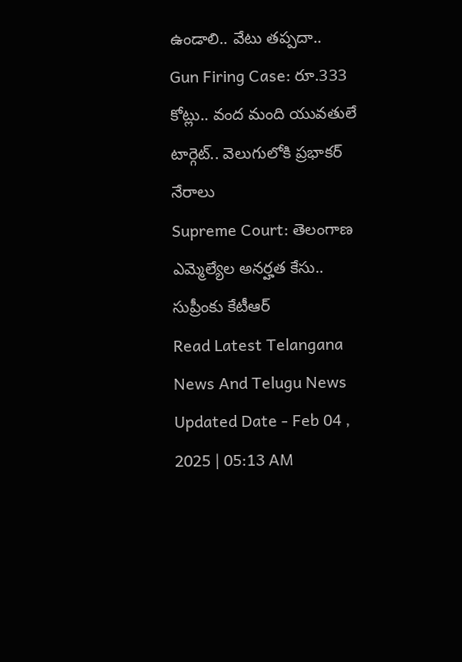ఉండాలి.. వేటు తప్పదా..
Gun Firing Case: రూ.333 కోట్లు.. వంద మంది యువతులే టార్గెట్.. వెలుగులోకి ప్రభాకర్ నేరాలు
Supreme Court: తెలంగాణ ఎమ్మెల్యేల అనర్హత కేసు.. సుప్రీంకు కేటీఆర్
Read Latest Telangana News And Telugu News
Updated Date - Feb 04 , 2025 | 05:13 AM